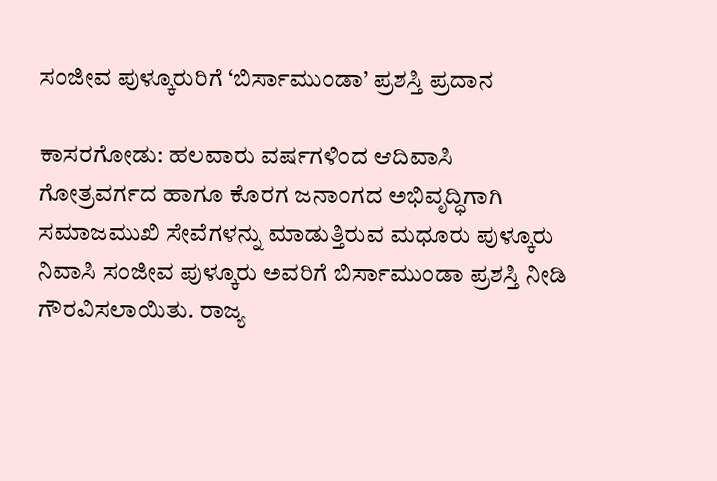ಸಂಜೀವ ಪುಳ್ಕೂರುರಿಗೆ ‘ಬಿರ್ಸಾಮುಂಡಾ’ ಪ್ರಶಸ್ತಿ ಪ್ರದಾನ

ಕಾಸರಗೋಡು: ಹಲವಾರು ವರ್ಷಗಳಿಂದ ಆದಿವಾಸಿ ಗೋತ್ರವರ್ಗದ ಹಾಗೂ ಕೊರಗ ಜನಾಂಗದ ಅಭಿವೃದ್ಧಿಗಾಗಿ ಸಮಾಜಮುಖಿ ಸೇವೆಗಳನ್ನು ಮಾಡುತ್ತಿರುವ ಮಧೂರು ಪುಳ್ಕೂರು ನಿವಾಸಿ ಸಂಜೀವ ಪುಳ್ಕೂರು ಅವರಿಗೆ ಬಿರ್ಸಾಮುಂಡಾ ಪ್ರಶಸ್ತಿ ನೀಡಿ ಗೌರವಿಸಲಾಯಿತು. ರಾಜ್ಯ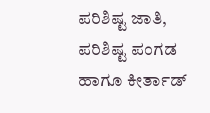ಪರಿಶಿಷ್ಟ ಜಾತಿ, ಪರಿಶಿಷ್ಟ ಪಂಗಡ ಹಾಗೂ ಕೀರ್ತಾಡ್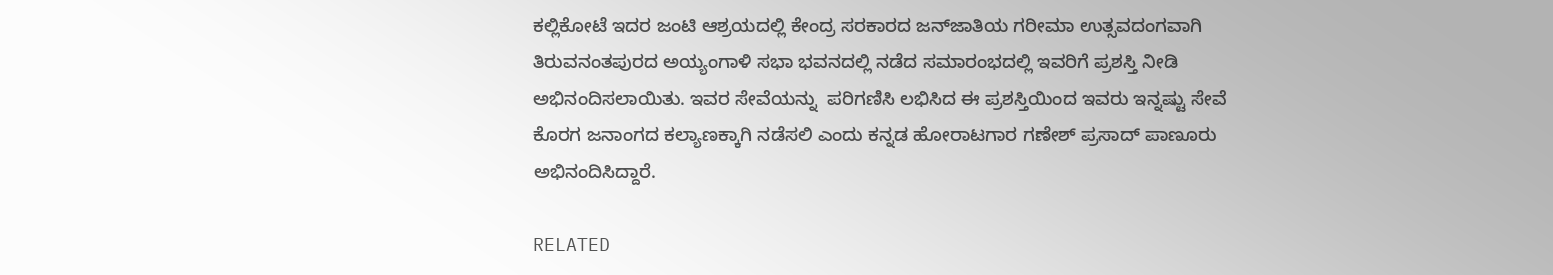ಕಲ್ಲಿಕೋಟೆ ಇದರ ಜಂಟಿ ಆಶ್ರಯದಲ್ಲಿ ಕೇಂದ್ರ ಸರಕಾರದ ಜನ್‌ಜಾತಿಯ ಗರೀಮಾ ಉತ್ಸವದಂಗವಾಗಿ ತಿರುವನಂತಪುರದ ಅಯ್ಯಂಗಾಳಿ ಸಭಾ ಭವನದಲ್ಲಿ ನಡೆದ ಸಮಾರಂಭದಲ್ಲಿ ಇವರಿಗೆ ಪ್ರಶಸ್ತಿ ನೀಡಿ ಅಭಿನಂದಿಸಲಾಯಿತು. ಇವರ ಸೇವೆಯನ್ನು  ಪರಿಗಣಿಸಿ ಲಭಿಸಿದ ಈ ಪ್ರಶಸ್ತಿಯಿಂದ ಇವರು ಇನ್ನಷ್ಟು ಸೇವೆ ಕೊರಗ ಜನಾಂಗದ ಕಲ್ಯಾಣಕ್ಕಾಗಿ ನಡೆಸಲಿ ಎಂದು ಕನ್ನಡ ಹೋರಾಟಗಾರ ಗಣೇಶ್ ಪ್ರಸಾದ್ ಪಾಣೂರು ಅಭಿನಂದಿಸಿದ್ದಾರೆ.

RELATED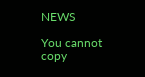NEWS

You cannot copy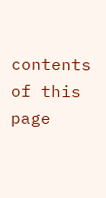contents of this page